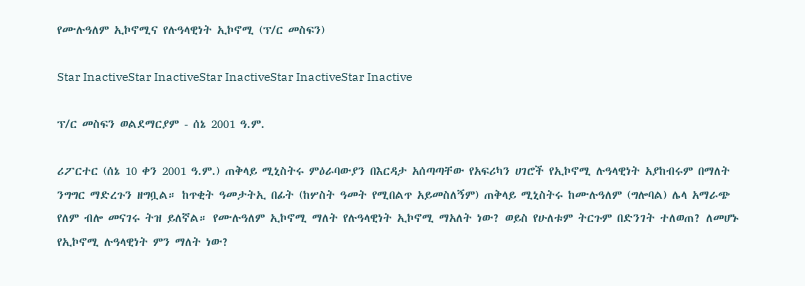የሙሉዓለም ኢኮኖሚና የሉዓላዊነት ኢኮኖሚ (ፕ/ር መስፍን)

Star InactiveStar InactiveStar InactiveStar InactiveStar Inactive

ፕ/ር መስፍን ወልደማርያም - ሰኔ 2001 ዓ.ም.

ሪፖርተር (ሰኔ 10 ቀን 2001 ዓ.ም.) ጠቅላይ ሚኒስትሩ ምዕራባውያን በእርዳታ አሰጣጣቸው የአፍሪካን ሀገሮች የኢኮኖሚ ሉዓላዊነት አያከብሩም በማለት ንግግር ማድረጉን ዘግቧል። ከጥቂት ዓመታትኢ በፊት (ከሦስት ዓመት የሚበልጥ አይመስለኝም) ጠቅላይ ሚኒስትሩ ከሙሉዓለም (ግሎባል) ሌላ አማራጭ የለም ብሎ መናገሩ ትዝ ይለኛል። የሙሉዓለም ኢኮኖሚ ማለት የሉዓላዊነት ኢኮኖሚ ማአለት ነው? ወይስ የሁለቱም ትርጉም በድንገት ተለወጠ? ለመሆኑ የኢኮኖሚ ሉዓላዊነት ምን ማለት ነው?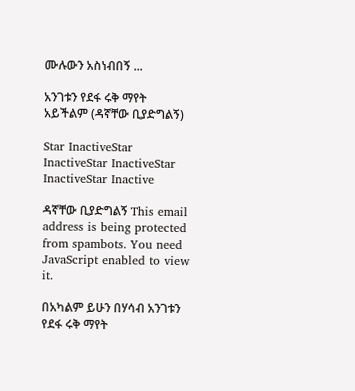ሙሉውን አስነብበኝ ...

አንገቱን የደፋ ሩቅ ማየት አይችልም (ዳኛቸው ቢያድግልኝ)

Star InactiveStar InactiveStar InactiveStar InactiveStar Inactive

ዳኛቸው ቢያድግልኝ This email address is being protected from spambots. You need JavaScript enabled to view it.

በአካልም ይሁን በሃሳብ አንገቱን የደፋ ሩቅ ማየት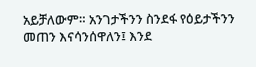አይቻለውም። አንገታችንን ስንደፋ የዕይታችንን መጠን እናሳንሰዋለን፤ እንደ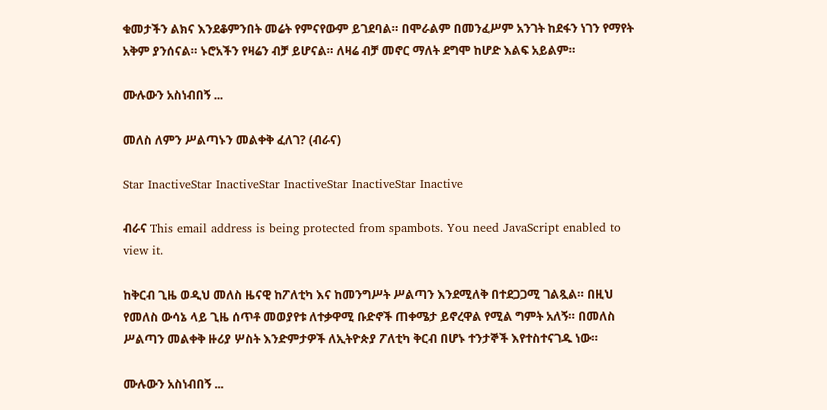ቁመታችን ልክና እንደቆምንበት መሬት የምናየውም ይገደባል። በሞራልም በመንፈሥም አንገት ከደፋን ነገን የማየት አቅም ያንሰናል። ኑሮአችን የዛሬን ብቻ ይሆናል። ለዛሬ ብቻ መኖር ማለት ደግሞ ከሆድ እልፍ አይልም።

ሙሉውን አስነብበኝ ...

መለስ ለምን ሥልጣኑን መልቀቅ ፈለገ? (ብራና)

Star InactiveStar InactiveStar InactiveStar InactiveStar Inactive

ብራና This email address is being protected from spambots. You need JavaScript enabled to view it.

ከቅርብ ጊዜ ወዲህ መለስ ዜናዊ ከፖለቲካ እና ከመንግሥት ሥልጣን እንደሚለቅ በተደጋጋሚ ገልጿል። በዚህ የመለስ ውሳኔ ላይ ጊዜ ሰጥቶ መወያየቱ ለተቃዋሚ ቡድኖች ጠቀሜታ ይኖረዋል የሚል ግምት አለኝ። በመለስ ሥልጣን መልቀቅ ዙሪያ ሦስት እንድምታዎች ለኢትዮጵያ ፖለቲካ ቅርብ በሆኑ ተንታኞች እየተስተናገዱ ነው።

ሙሉውን አስነብበኝ ...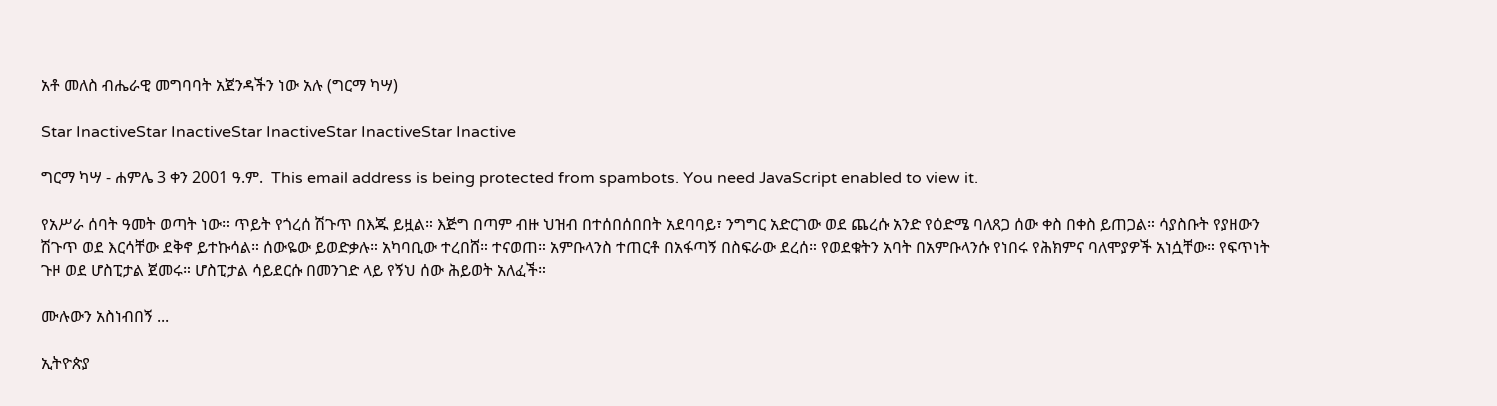አቶ መለስ ብሔራዊ መግባባት አጀንዳችን ነው አሉ (ግርማ ካሣ)

Star InactiveStar InactiveStar InactiveStar InactiveStar Inactive

ግርማ ካሣ - ሐምሌ 3 ቀን 2001 ዓ.ም.  This email address is being protected from spambots. You need JavaScript enabled to view it.

የአሥራ ሰባት ዓመት ወጣት ነው። ጥይት የጎረሰ ሽጉጥ በእጁ ይዟል። እጅግ በጣም ብዙ ህዝብ በተሰበሰበበት አደባባይ፣ ንግግር አድርገው ወደ ጨረሱ አንድ የዕድሜ ባለጸጋ ሰው ቀስ በቀስ ይጠጋል። ሳያስቡት የያዘውን ሽጉጥ ወደ እርሳቸው ደቅኖ ይተኩሳል። ሰውዬው ይወድቃሉ። አካባቢው ተረበሸ። ተናወጠ። አምቡላንስ ተጠርቶ በአፋጣኝ በስፍራው ደረሰ። የወደቁትን አባት በአምቡላንሱ የነበሩ የሕክምና ባለሞያዎች አነሷቸው። የፍጥነት ጉዞ ወደ ሆስፒታል ጀመሩ። ሆስፒታል ሳይደርሱ በመንገድ ላይ የኝህ ሰው ሕይወት አለፈች።

ሙሉውን አስነብበኝ ...

ኢትዮጵያ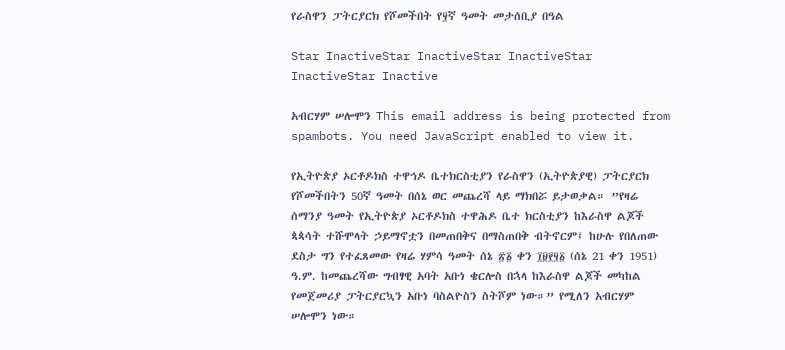የራስዋን ፓትርያርክ የሾመችበት የ፶ኛ ዓመት መታሰቢያ በዓል

Star InactiveStar InactiveStar InactiveStar InactiveStar Inactive

አብርሃም ሠሎሞን This email address is being protected from spambots. You need JavaScript enabled to view it.

የኢትዮጵያ ኦርቶዶክስ ተዋኅዶ ቤተክርስቲያን የራስዋን (ኢትዮጵያዊ) ፓትርያርክ የሾመችበትን 50ኛ ዓመት በሰኔ ወር መጨረሻ ላይ ማክበሯ ይታወቃል። ”የዛሬ ሰማንያ ዓመት የኢትዮጵያ ኦርቶዶክስ ተዋሕዶ ቤተ ክርስቲያን ከእራስዋ ልጆች ጳጳሳት ተሹሞላት ኃይማኖቷን በመጠበቅና በማስጠበቅ ብትኖርም፤ ከሁሉ የበለጠው ደስታ ግን የተፈጸመው የዛሬ ሃምሳ ዓመት ሰኔ ፳፩ ቀን ፲፱፻፶፩ (ሰኔ 21 ቀን 1951) ዓ.ም. ከመጨረሻው ግብፃዊ አባት አቡነ ቄርሎስ በኋላ ከእራስዋ ልጆች መካከል የመጀመሪያ ፓትርያርኳን አቡነ ባስልዮስን ስትሾም ነው።” የሚለን አብርሃም ሠሎሞን ነው።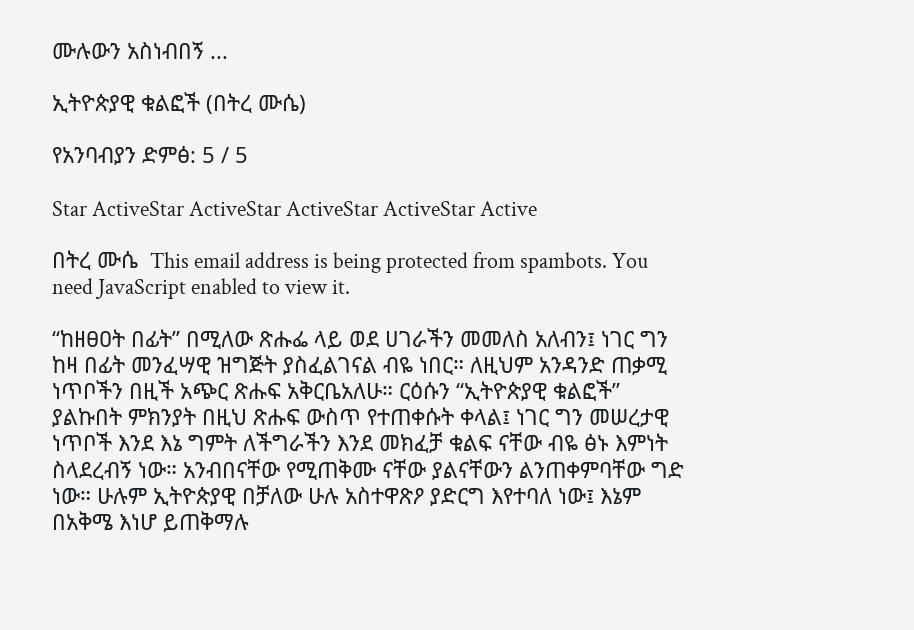ሙሉውን አስነብበኝ ...

ኢትዮጵያዊ ቁልፎች (በትረ ሙሴ)

የአንባብያን ድምፅ: 5 / 5

Star ActiveStar ActiveStar ActiveStar ActiveStar Active

በትረ ሙሴ  This email address is being protected from spambots. You need JavaScript enabled to view it.

“ከዘፀዐት በፊት” በሚለው ጽሑፌ ላይ ወደ ሀገራችን መመለስ አለብን፤ ነገር ግን ከዛ በፊት መንፈሣዊ ዝግጅት ያስፈልገናል ብዬ ነበር። ለዚህም አንዳንድ ጠቃሚ ነጥቦችን በዚች አጭር ጽሑፍ አቅርቤአለሁ። ርዕሱን “ኢትዮጵያዊ ቁልፎች” ያልኩበት ምክንያት በዚህ ጽሑፍ ውስጥ የተጠቀሱት ቀላል፤ ነገር ግን መሠረታዊ ነጥቦች እንደ እኔ ግምት ለችግራችን እንደ መክፈቻ ቁልፍ ናቸው ብዬ ፅኑ እምነት ስላደረብኝ ነው። አንብበናቸው የሚጠቅሙ ናቸው ያልናቸውን ልንጠቀምባቸው ግድ ነው። ሁሉም ኢትዮጵያዊ በቻለው ሁሉ አስተዋጽዖ ያድርግ እየተባለ ነው፤ እኔም በአቅሜ እነሆ ይጠቅማሉ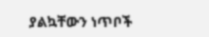ያልኳቸውን ነጥቦች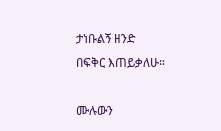ታነቡልኝ ዘንድ በፍቅር እጠይቃለሁ።

ሙሉውን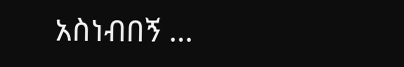አስነብበኝ ...